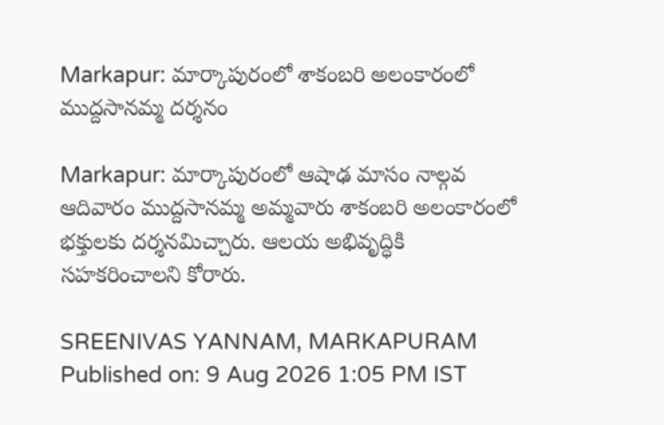Markapur: మార్కాపురంలో శాకంబరి అలంకారంలో ముద్దసానమ్మ దర్శనం

Markapur: మార్కాపురంలో ఆషాఢ మాసం నాల్గవ ఆదివారం ముద్దసానమ్మ అమ్మవారు శాకంబరి అలంకారంలో భక్తులకు దర్శనమిచ్చారు. ఆలయ అభివృద్ధికి సహకరించాలని కోరారు.

SREENIVAS YANNAM, MARKAPURAM
Published on: 9 Aug 2026 1:05 PM IST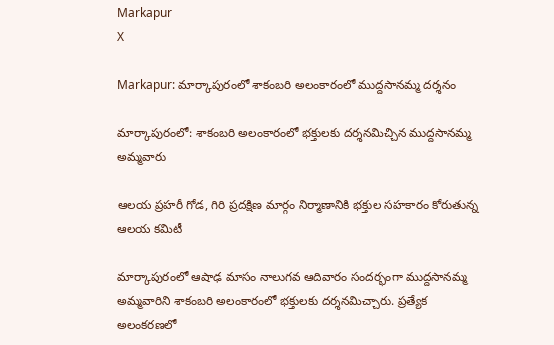Markapur
X

Markapur: మార్కాపురంలో శాకంబరి అలంకారంలో ముద్దసానమ్మ దర్శనం

మార్కాపురంలో: శాకంబరి అలంకారంలో భక్తులకు దర్శనమిచ్చిన ముద్దసానమ్మ అమ్మవారు

ఆలయ ప్రహరీ గోడ, గిరి ప్రదక్షిణ మార్గం నిర్మాణానికి భక్తుల సహకారం కోరుతున్న ఆలయ కమిటీ

మార్కాపురంలో ఆషాఢ మాసం నాలుగవ ఆదివారం సందర్భంగా ముద్దసానమ్మ అమ్మవారిని శాకంబరి అలంకారంలో భక్తులకు దర్శనమిచ్చారు. ప్రత్యేక అలంకరణలో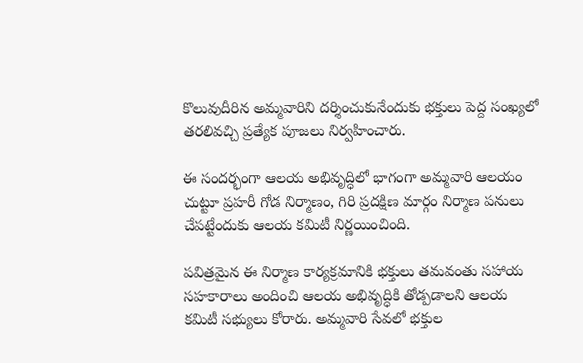కొలువుదీరిన అమ్మవారిని దర్శించుకునేందుకు భక్తులు పెద్ద సంఖ్యలో తరలివచ్చి ప్రత్యేక పూజలు నిర్వహించారు.

ఈ సందర్భంగా ఆలయ అభివృద్ధిలో భాగంగా అమ్మవారి ఆలయం చుట్టూ ప్రహరీ గోడ నిర్మాణం, గిరి ప్రదక్షిణ మార్గం నిర్మాణ పనులు చేపట్టేందుకు ఆలయ కమిటీ నిర్ణయించింది.

పవిత్రమైన ఈ నిర్మాణ కార్యక్రమానికి భక్తులు తమవంతు సహాయ సహకారాలు అందించి ఆలయ అభివృద్ధికి తోడ్పడాలని ఆలయ కమిటీ సభ్యులు కోరారు. అమ్మవారి సేవలో భక్తుల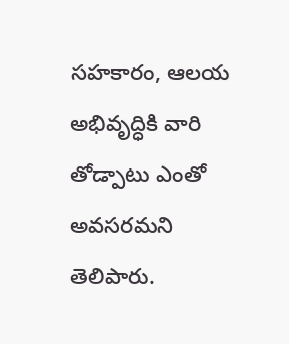సహకారం, ఆలయ అభివృద్ధికి వారి తోడ్పాటు ఎంతో అవసరమని తెలిపారు.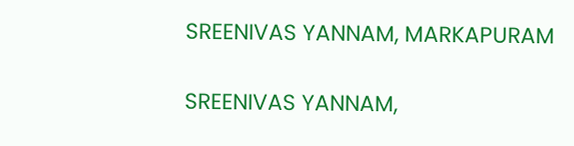SREENIVAS YANNAM, MARKAPURAM

SREENIVAS YANNAM,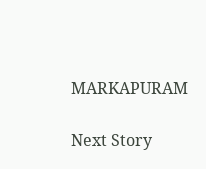MARKAPURAM

Next Story